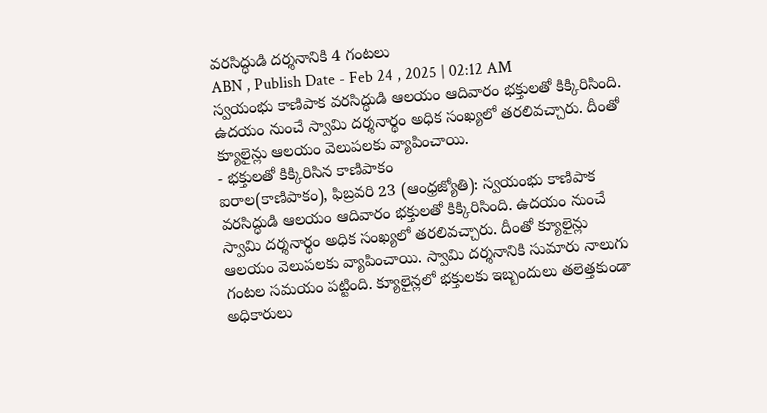వరసిద్ధుడి దర్శనానికి 4 గంటలు
ABN , Publish Date - Feb 24 , 2025 | 02:12 AM
స్వయంభు కాణిపాక వరసిద్ధుడి ఆలయం ఆదివారం భక్తులతో కిక్కిరిసింది. ఉదయం నుంచే స్వామి దర్శనార్థం అధిక సంఖ్యలో తరలివచ్చారు. దీంతో క్యూలైన్లు ఆలయం వెలుపలకు వ్యాపించాయి.
- భక్తులతో కిక్కిరిసిన కాణిపాకం
ఐరాల(కాణిపాకం), ఫిబ్రవరి 23 (ఆంధ్రజ్యోతి): స్వయంభు కాణిపాక వరసిద్ధుడి ఆలయం ఆదివారం భక్తులతో కిక్కిరిసింది. ఉదయం నుంచే స్వామి దర్శనార్థం అధిక సంఖ్యలో తరలివచ్చారు. దీంతో క్యూలైన్లు ఆలయం వెలుపలకు వ్యాపించాయి. స్వామి దర్శనానికి సుమారు నాలుగు గంటల సమయం పట్టింది. క్యూలైన్లలో భక్తులకు ఇబ్బందులు తలెత్తకుండా అధికారులు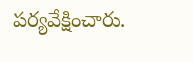పర్యవేక్షించారు.